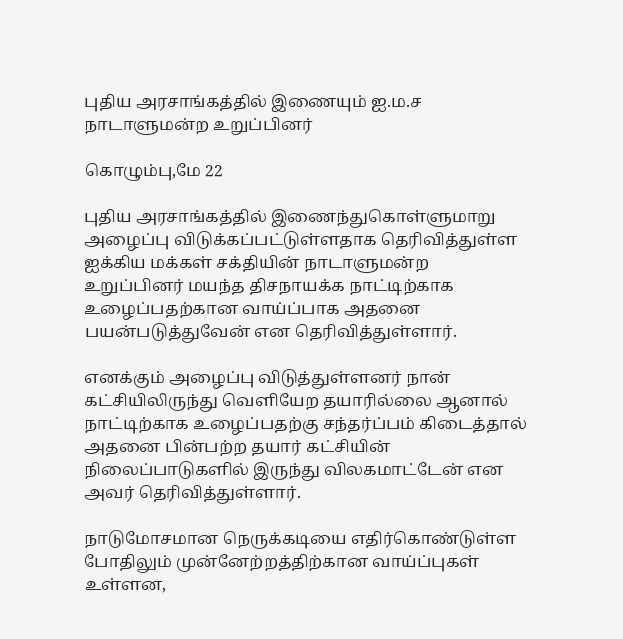புதிய அரசாங்கத்தில் இணையும் ஐ.ம.ச நாடாளுமன்ற உறுப்பினர்

கொழும்பு,மே 22

புதிய அரசாங்கத்தில் இணைந்துகொள்ளுமாறு அழைப்பு விடுக்கப்பட்டுள்ளதாக தெரிவித்துள்ள ஐக்கிய மக்கள் சக்தியின் நாடாளுமன்ற உறுப்பினர் மயந்த திசநாயக்க நாட்டிற்காக உழைப்பதற்கான வாய்ப்பாக அதனை பயன்படுத்துவேன் என தெரிவித்துள்ளார்.

எனக்கும் அழைப்பு விடுத்துள்ளனர் நான் கட்சியிலிருந்து வெளியேற தயாரில்லை ஆனால் நாட்டிற்காக உழைப்பதற்கு சந்தர்ப்பம் கிடைத்தால் அதனை பின்பற்ற தயார் கட்சியின் நிலைப்பாடுகளில் இருந்து விலகமாட்டேன் என அவர் தெரிவித்துள்ளார்.

நாடுமோசமான நெருக்கடியை எதிர்கொண்டுள்ள போதிலும் முன்னேற்றத்திற்கான வாய்ப்புகள் உள்ளன,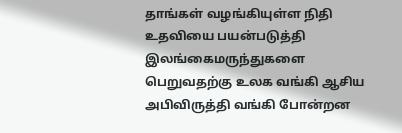தாங்கள் வழங்கியுள்ள நிதி உதவியை பயன்படுத்தி இலங்கைமருந்துகளை பெறுவதற்கு உலக வங்கி ஆசிய அபிவிருத்தி வங்கி போன்றன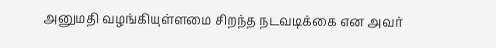அனுமதி வழங்கியுள்ளமை சிறந்த நடவடிக்கை என அவர்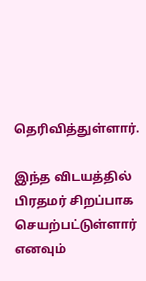தெரிவித்துள்ளார்.

இந்த விடயத்தில் பிரதமர் சிறப்பாக செயற்பட்டுள்ளார் எனவும்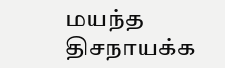மயந்த திசநாயக்க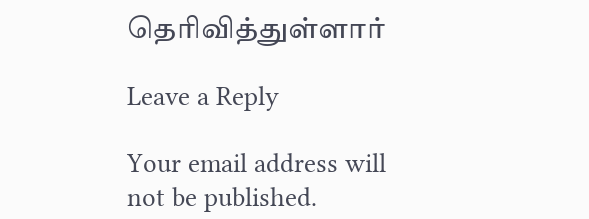தெரிவித்துள்ளார்

Leave a Reply

Your email address will not be published.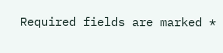Required fields are marked *